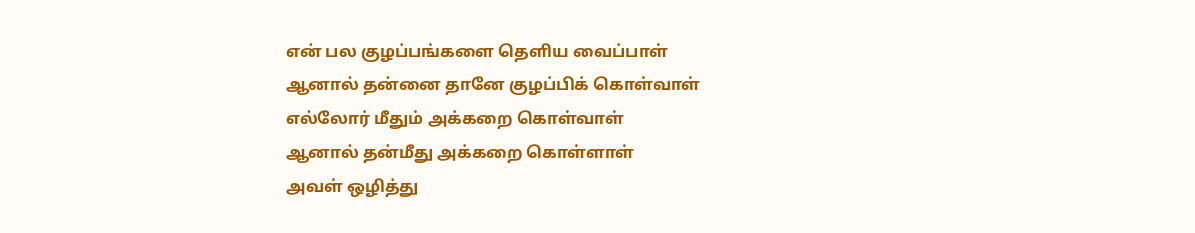என் பல குழப்பங்களை தெளிய வைப்பாள்
ஆனால் தன்னை தானே குழப்பிக் கொள்வாள்
எல்லோர் மீதும் அக்கறை கொள்வாள்
ஆனால் தன்மீது அக்கறை கொள்ளாள்
அவள் ஒழித்து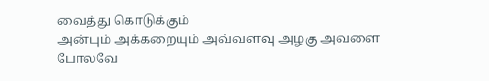வைத்து கொடுக்கும்
அன்பும் அக்கறையும் அவ்வளவு அழகு அவளை போலவே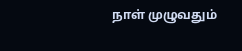நாள் முழுவதும்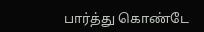பார்த்து கொண்டே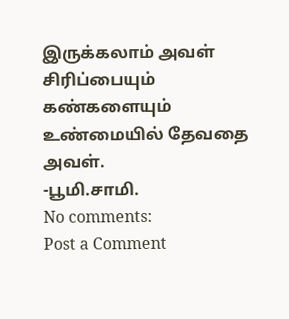இருக்கலாம் அவள் சிரிப்பையும்
கண்களையும்
உண்மையில் தேவதை அவள்.
-பூமி.சாமி.
No comments:
Post a Comment